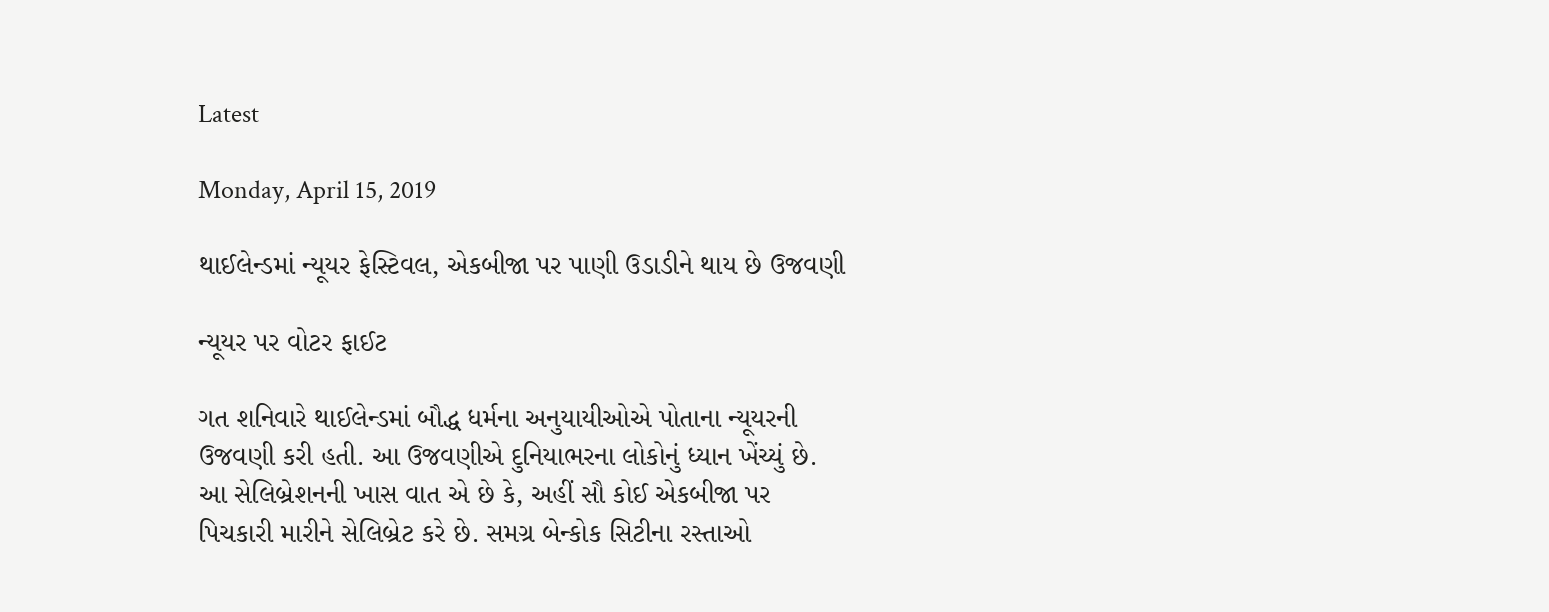Latest

Monday, April 15, 2019

થાઈલેન્ડમાં ન્યૂયર ફેસ્ટિવલ, એકબીજા પર પાણી ઉડાડીને થાય છે ઉજવણી

ન્યૂયર પર વોટર ફાઈટ

ગત શનિવારે થાઈલેન્ડમાં બૌદ્ધ ધર્મના અનુયાયીઓએ પોતાના ન્યૂયરની ઉજવણી કરી હતી. આ ઉજવણીએ દુનિયાભરના લોકોનું ધ્યાન ખેંચ્યું છે. આ સેલિબ્રેશનની ખાસ વાત એ છે કે, અહીં સૌ કોઈ એકબીજા પર પિચકારી મારીને સેલિબ્રેટ કરે છે. સમગ્ર બેન્કોક સિટીના રસ્તાઓ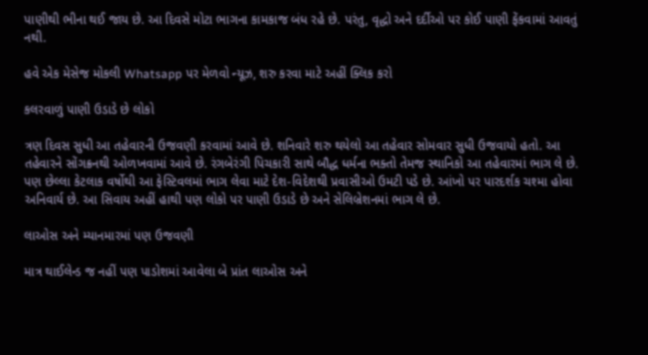પાણીથી ભીના થઈ જાય છે. આ દિવસે મોટા ભાગના કામકાજ બંધ રહે છે. પરંતુ, વૃદ્ધો અને દર્દીઓ પર કોઈ પાણી ફેંકવામાં આવતું નથી.

હવે એક મેસેજ મોકલી Whatsapp પર મેળવો ન્યૂઝ, શરુ કરવા માટે અહીં ક્લિક કરો

કલરવાળું પાણી ઉડાડે છે લોકો

ત્રણ દિવસ સુધી આ તહેવારની ઉજવણી કરવામાં આવે છે. શનિવારે શરુ થયેલો આ તહેવાર સોમવાર સુધી ઉજવાયો હતો. આ તહેવારને સોંગક્રનથી ઓળખવામાં આવે છે. રંગબેરંગી પિચકારી સાથે બૌદ્ધ ધર્મના ભક્તો તેમજ સ્થાનિકો આ તહેવારમાં ભાગ લે છે. પણ છેલ્લા કેટલાક વર્ષોથી આ ફેસ્ટિવલમાં ભાગ લેવા માટે દેશ-વિદેશથી પ્રવાસીઓ ઉમટી પડે છે. આંખો પર પારદર્શક ચશ્મા હોવા અનિવાર્ય છે. આ સિવાય અહીં હાથી પણ લોકો પર પાણી ઉડાડે છે અને સેલિબ્રેશનમાં ભાગ લે છે.

લાઓસ અને મ્યાનમારમાં પણ ઉજવણી

માત્ર થાઈલેન્ડ જ નહીં પણ પાડોશમાં આવેલા બે પ્રાંત લાઓસ અને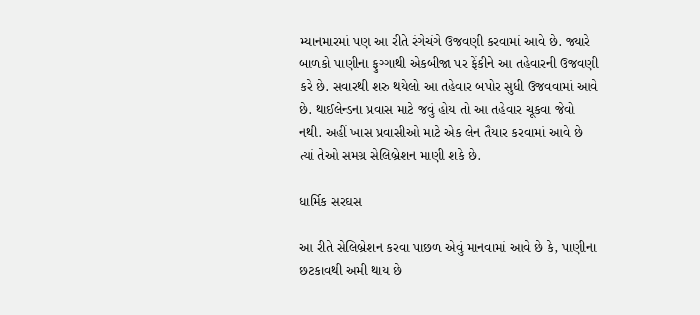મ્યાનમારમાં પણ આ રીતે રંગેચંગે ઉજવણી કરવામાં આવે છે. જ્યારે બાળકો પાણીના ફુગ્ગાથી એકબીજા પર ફેંકીને આ તહેવારની ઉજવણી કરે છે. સવારથી શરુ થયેલો આ તહેવાર બપોર સુધી ઉજવવામાં આવે છે. થાઈલેન્ડના પ્રવાસ માટે જવું હોય તો આ તહેવાર ચૂકવા જેવો નથી. અહીં ખાસ પ્રવાસીઓ માટે એક લેન તૈયાર કરવામાં આવે છે ત્યાં તેઓ સમગ્ર સેલિબ્રેશન માણી શકે છે.

ધાર્મિક સરઘસ

આ રીતે સેલિબ્રેશન કરવા પાછળ એવું માનવામાં આવે છે કે, પાણીના છટકાવથી અમી થાય છે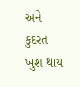અને કુદરત ખુશ થાય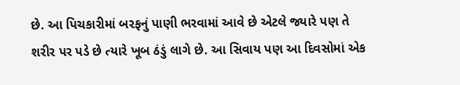છે. આ પિચકારીમાં બરફનું પાણી ભરવામાં આવે છે એટલે જ્યારે પણ તે શરીર પર પડે છે ત્યારે ખૂબ ઠંડું લાગે છે. આ સિવાય પણ આ દિવસોમાં એક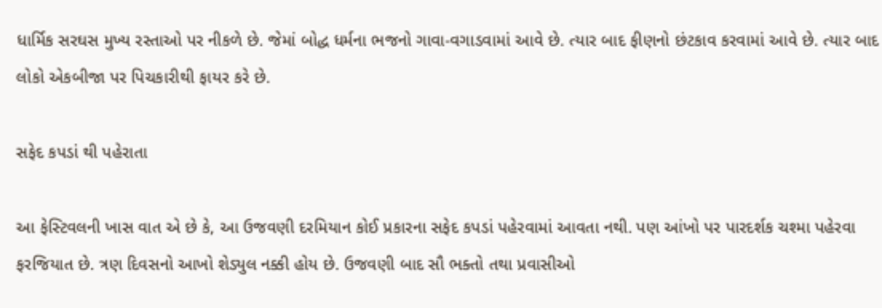ધાર્મિક સરઘસ મુખ્ય રસ્તાઓ પર નીકળે છે. જેમાં બોદ્ધ ધર્મના ભજનો ગાવા-વગાડવામાં આવે છે. ત્યાર બાદ ફીણનો છંટકાવ કરવામાં આવે છે. ત્યાર બાદ લોકો એકબીજા પર પિચકારીથી ફાયર કરે છે.

સફેદ કપડાં થી પહેરાતા

આ ફેસ્ટિવલની ખાસ વાત એ છે કે, આ ઉજવણી દરમિયાન કોઈ પ્રકારના સફેદ કપડાં પહેરવામાં આવતા નથી. પણ આંખો પર પારદર્શક ચશ્મા પહેરવા ફરજિયાત છે. ત્રણ દિવસનો આખો શેડ્યુલ નક્કી હોય છે. ઉજવણી બાદ સૌ ભક્તો તથા પ્રવાસીઓ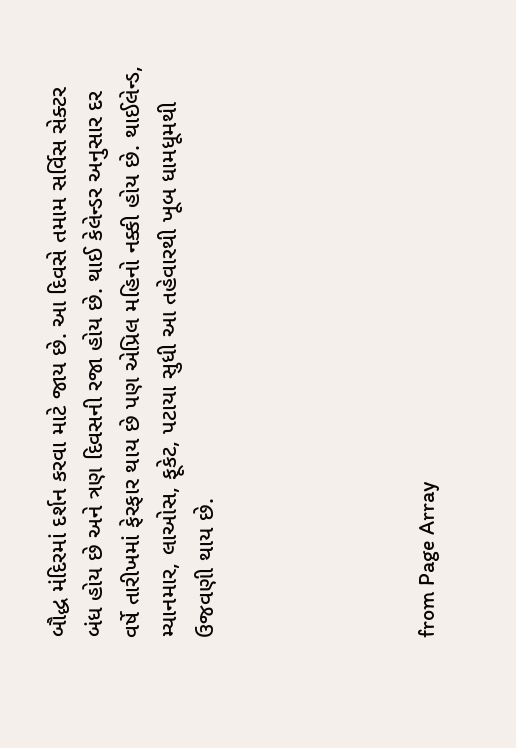બૌદ્ધ મંદિરમાં દર્શન કરવા માટે જાય છે. આ દિવસે તમામ સર્વિસ સેક્ટર બંધ હોય છે અને ત્રણ દિવસની રજા હોય છે. થાઈ કેલેન્ડર અનુસાર દર વર્ષે તારીખમાં ફેરફાર થાય છે પણ એપ્રિલ મહિનો નક્કી હોય છે. થાઈલેન્ડ, મ્યાનમાર, લાઓસ, ફૂકેટ, પટાયા સુધી આ તહેવારથી ખૂબ ધામધૂમથી ઉજવણી થાય છે.





from Page Array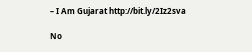– I Am Gujarat http://bit.ly/2Iz2sva

No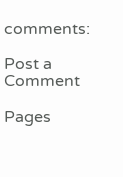comments:

Post a Comment

Pages